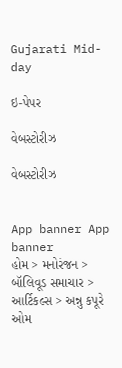Gujarati Mid-day

ઇ-પેપર

વેબસ્ટોરીઝ

વેબસ્ટોરીઝ


App banner App banner
હોમ > મનોરંજન > બૉલિવૂડ સમાચાર > આર્ટિકલ્સ > અન્નુ કપૂરે ઓમ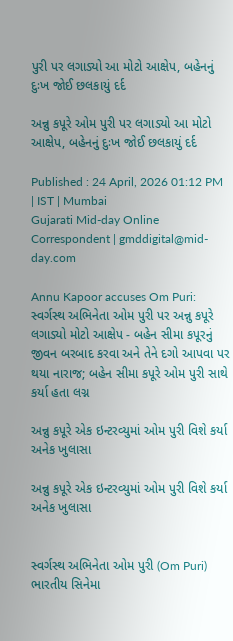પુરી પર લગાડ્યો આ મોટો આક્ષેપ, બહેનનું દુઃખ જોઈ છલકાયું દર્દ

અન્નુ કપૂરે ઓમ પુરી પર લગાડ્યો આ મોટો આક્ષેપ, બહેનનું દુઃખ જોઈ છલકાયું દર્દ

Published : 24 April, 2026 01:12 PM | IST | Mumbai
Gujarati Mid-day Online Correspondent | gmddigital@mid-day.com

Annu Kapoor accuses Om Puri: સ્વર્ગસ્થ અભિનેતા ઓમ પુરી પર અન્નુ કપૂરે લગાડ્યો મોટો આક્ષેપ - બહેન સીમા કપૂરનું જીવન બરબાદ કરવા અને તેને દગો આપવા પર થયા નારાજ; બહેન સીમા કપૂરે ઓમ પુરી સાથે કર્યા હતા લગ્ન

અન્નુ કપૂરે એક ઇન્ટરવ્યુમાં ઓમ પુરી વિશે કર્યા અનેક ખુલાસા

અન્નુ કપૂરે એક ઇન્ટરવ્યુમાં ઓમ પુરી વિશે કર્યા અનેક ખુલાસા


સ્વર્ગસ્થ અભિનેતા ઓમ પુરી (Om Puri) ભારતીય સિનેમા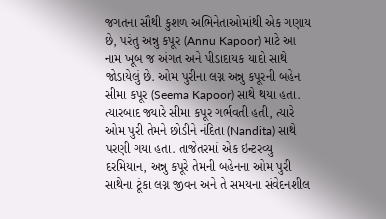જગતના સૌથી કુશળ અભિનેતાઓમાંથી એક ગણાય છે, પરંતુ અન્નુ કપૂર (Annu Kapoor) માટે આ નામ ખૂબ જ અંગત અને પીડાદાયક યાદો સાથે જોડાયેલું છે. ઓમ પુરીના લગ્ન અન્નુ કપૂરની બહેન સીમા કપૂર (Seema Kapoor) સાથે થયા હતા. ત્યારબાદ જ્યારે સીમા કપૂર ગર્ભવતી હતી, ત્યારે ઓમ પુરી તેમને છોડીને નંદિતા (Nandita) સાથે પરણી ગયા હતા. તાજેતરમાં એક ઇન્ટરવ્યુ દરમિયાન, અન્નુ કપૂરે તેમની બહેનના ઓમ પુરી સાથેના ટૂંકા લગ્ન જીવન અને તે સમયના સંવેદનશીલ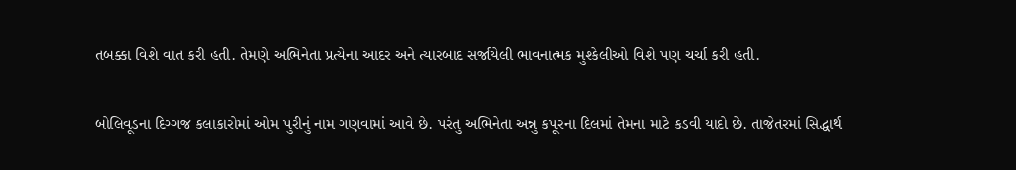તબક્કા વિશે વાત કરી હતી. તેમણે અભિનેતા પ્રત્યેના આદર અને ત્યારબાદ સર્જાયેલી ભાવનાત્મક મુશ્કેલીઓ વિશે પણ ચર્ચા કરી હતી.

બોલિવૂડના દિગ્ગજ કલાકારોમાં ઓમ પુરીનું નામ ગણવામાં આવે છે. પરંતુ અભિનેતા અન્નુ કપૂરના દિલમાં તેમના માટે કડવી યાદો છે. તાજેતરમાં સિદ્ધાર્થ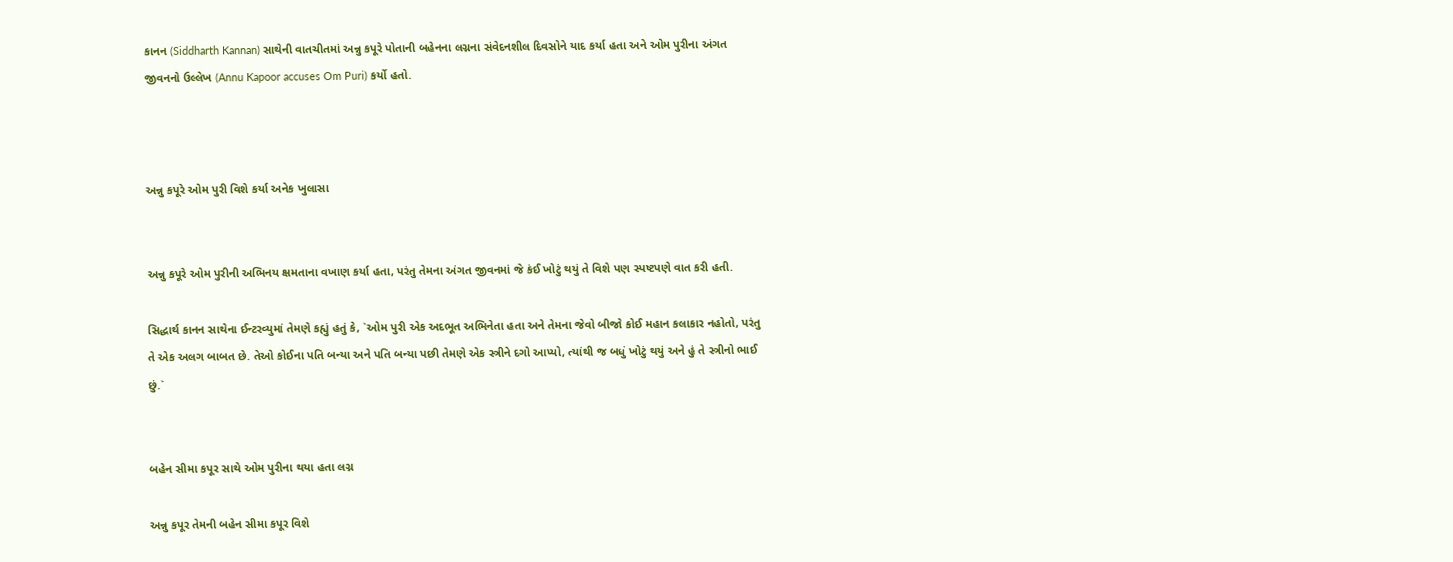કાનન (Siddharth Kannan) સાથેની વાતચીતમાં અન્નુ કપૂરે પોતાની બહેનના લગ્નના સંવેદનશીલ દિવસોને યાદ કર્યા હતા અને ઓમ પુરીના અંગત જીવનનો ઉલ્લેખ (Annu Kapoor accuses Om Puri) કર્યો હતો.



અન્નુ કપૂરે ઓમ પુરી વિશે કર્યા અનેક ખુલાસા


અન્નુ કપૂરે ઓમ પુરીની અભિનય ક્ષમતાના વખાણ કર્યા હતા, પરંતુ તેમના અંગત જીવનમાં જે કંઈ ખોટું થયું તે વિશે પણ સ્પષ્ટપણે વાત કરી હતી.

સિદ્ધાર્થ કાનન સાથેના ઈન્ટરવ્યુમાં તેમણે કહ્યું હતું કે, `ઓમ પુરી એક અદભૂત અભિનેતા હતા અને તેમના જેવો બીજો કોઈ મહાન કલાકાર નહોતો, પરંતુ તે એક અલગ બાબત છે. તેઓ કોઈના પતિ બન્યા અને પતિ બન્યા પછી તેમણે એક સ્ત્રીને દગો આપ્યો, ત્યાંથી જ બધું ખોટું થયું અને હું તે સ્ત્રીનો ભાઈ છું.`


બહેન સીમા કપૂર સાથે ઓમ પુરીના થયા હતા લગ્ન

અન્નુ કપૂર તેમની બહેન સીમા કપૂર વિશે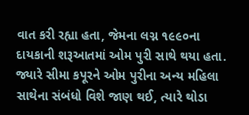વાત કરી રહ્યા હતા, જેમના લગ્ન ૧૯૯૦ના દાયકાની શરૂઆતમાં ઓમ પુરી સાથે થયા હતા. જ્યારે સીમા કપૂરને ઓમ પુરીના અન્ય મહિલા સાથેના સંબંધો વિશે જાણ થઈ, ત્યારે થોડા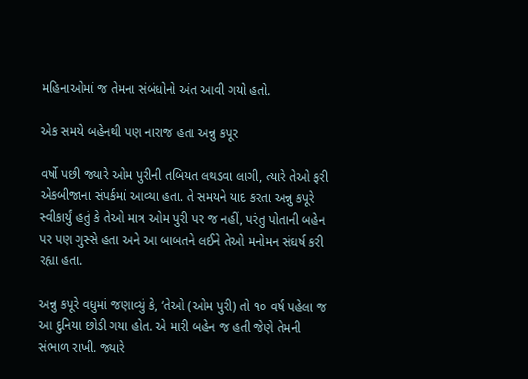મહિનાઓમાં જ તેમના સંબંધોનો અંત આવી ગયો હતો.

એક સમયે બહેનથી પણ નારાજ હતા અન્નુ કપૂર

વર્ષો પછી જ્યારે ઓમ પુરીની તબિયત લથડવા લાગી, ત્યારે તેઓ ફરી એકબીજાના સંપર્કમાં આવ્યા હતા. તે સમયને યાદ કરતા અન્નુ કપૂરે સ્વીકાર્યું હતું કે તેઓ માત્ર ઓમ પુરી પર જ નહીં, પરંતુ પોતાની બહેન પર પણ ગુસ્સે હતા અને આ બાબતને લઈને તેઓ મનોમન સંઘર્ષ કરી રહ્યા હતા.

અન્નુ કપૂરે વધુમાં જણાવ્યું કે, ‘તેઓ (ઓમ પુરી) તો ૧૦ વર્ષ પહેલા જ આ દુનિયા છોડી ગયા હોત. એ મારી બહેન જ હતી જેણે તેમની સંભાળ રાખી. જ્યારે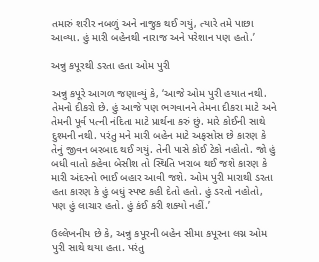તમારું શરીર નબળું અને નાજુક થઈ ગયું, ત્યારે તમે પાછા આવ્યા. હું મારી બહેનથી નારાજ અને પરેશાન પણ હતો.’

અન્નુ કપૂરથી ડરતા હતા ઓમ પુરી

અન્નુ કપૂરે આગળ જણાવ્યું કે, ‘આજે ઓમ પુરી હયાત નથી. તેમનો દીકરો છે. હું આજે પણ ભગવાનને તેમના દીકરા માટે અને તેમની પૂર્વ પત્ની નંદિતા માટે પ્રાર્થના કરું છું. મારે કોઈની સાથે દુશ્મની નથી. પરંતુ મને મારી બહેન માટે અફસોસ છે કારણ કે તેનું જીવન બરબાદ થઈ ગયું. તેની પાસે કોઈ ટેકો નહોતો. જો હું બધી વાતો કહેવા બેસીશ તો સ્થિતિ ખરાબ થઈ જશે કારણ કે મારી અંદરનો ભાઈ બહાર આવી જશે. ઓમ પુરી મારાથી ડરતા હતા કારણ કે હું બધું સ્પષ્ટ કહી દેતો હતો. હું ડરતો નહોતો, પણ હું લાચાર હતો. હું કંઈ કરી શક્યો નહીં.’

ઉલ્લેખનીય છે કે, અન્નુ કપૂરની બહેન સીમા કપૂરના લગ્ન ઓમ પુરી સાથે થયા હતા. પરંતુ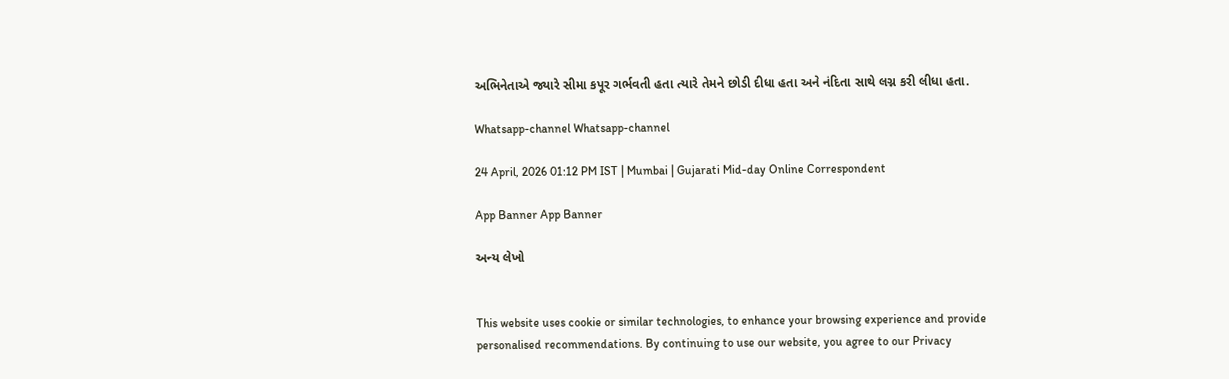અભિનેતાએ જ્યારે સીમા કપૂર ગર્ભવતી હતા ત્યારે તેમને છોડી દીધા હતા અને નંદિતા સાથે લગ્ન કરી લીધા હતા.

Whatsapp-channel Whatsapp-channel

24 April, 2026 01:12 PM IST | Mumbai | Gujarati Mid-day Online Correspondent

App Banner App Banner

અન્ય લેખો


This website uses cookie or similar technologies, to enhance your browsing experience and provide personalised recommendations. By continuing to use our website, you agree to our Privacy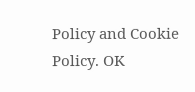Policy and Cookie Policy. OK